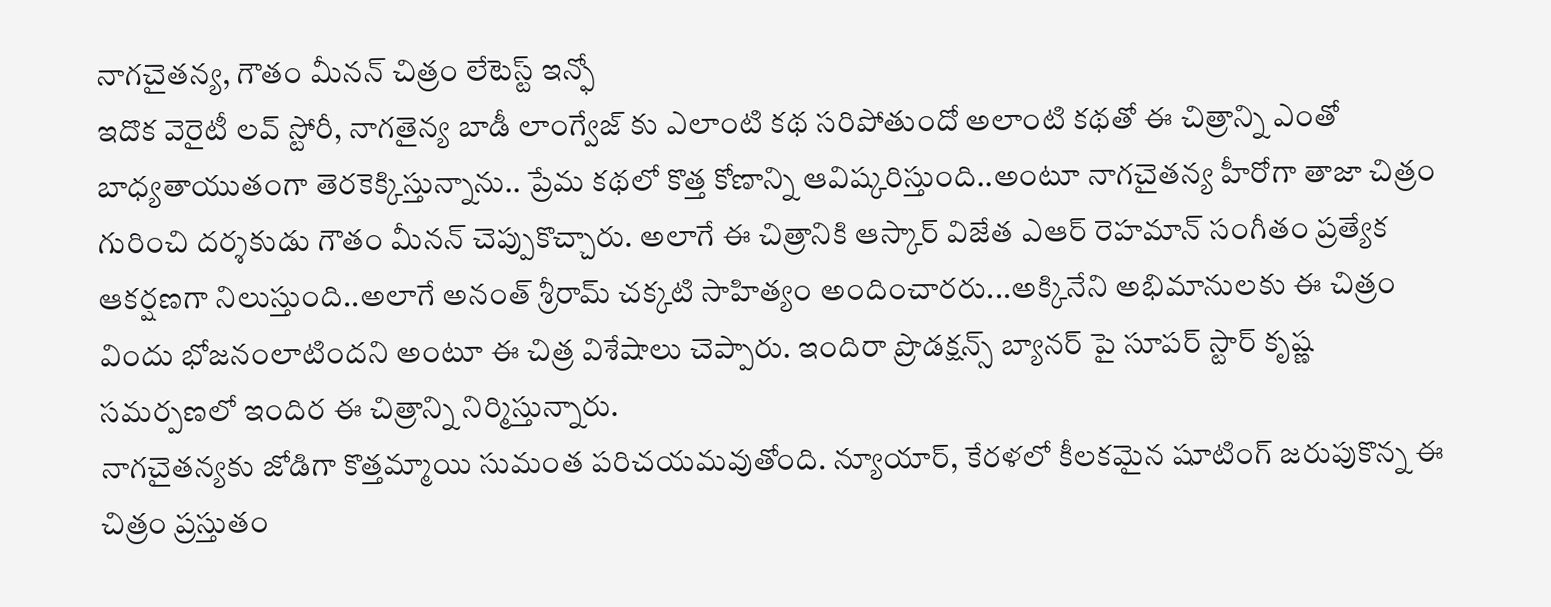నాగచైతన్య, గౌతం మీనన్ చిత్రం లేటెస్ట్ ఇన్ఫో
ఇదొక వెరైటీ లవ్ స్టోరీ, నాగతైన్య బాడీ లాంగ్వేజ్ కు ఎలాంటి కథ సరిపోతుందో అలాంటి కథతో ఈ చిత్రాన్ని ఎంతో బాధ్యతాయుతంగా తెరకెక్కిస్తున్నాను.. ప్రేమ కథలో కొత్త కోణాన్ని ఆవిష్కరిస్తుంది..అంటూ నాగచైతన్య హీరోగా తాజా చిత్రం గురించి దర్శకుడు గౌతం మీనన్ చెప్పుకొచ్చారు. అలాగే ఈ చిత్రానికి ఆస్కార్ విజేత ఎఆర్ రెహమాన్ సంగీతం ప్రత్యేక ఆకర్షణగా నిలుస్తుంది..అలాగే అనంత్ శ్రీరామ్ చక్కటి సాహిత్యం అందించారరు...అక్కినేని అభిమానులకు ఈ చిత్రం విందు భోజనంలాటిందని అంటూ ఈ చిత్ర విశేషాలు చెప్పారు. ఇందిరా ప్రొడక్షన్స్ బ్యానర్ పై సూపర్ స్టార్ కృష్ణ సమర్పణలో ఇందిర ఈ చిత్రాన్ని నిర్మిస్తున్నారు.
నాగచైతన్యకు జోడిగా కొత్తమ్మాయి సుమంత పరిచయమవుతోంది. న్యూయార్, కేరళలో కీలకమైన షూటింగ్ జరుపుకొన్న ఈ చిత్రం ప్రస్తుతం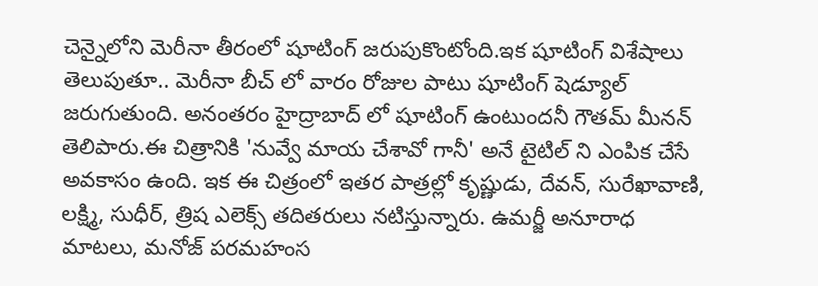చెన్నైలోని మెరీనా తీరంలో షూటింగ్ జరుపుకొంటోంది.ఇక షూటింగ్ విశేషాలు తెలుపుతూ.. మెరీనా బీచ్ లో వారం రోజుల పాటు షూటింగ్ షెడ్యూల్ జరుగుతుంది. అనంతరం హైద్రాబాద్ లో షూటింగ్ ఉంటుందనీ గౌతమ్ మీనన్ తెలిపారు.ఈ చిత్రానికి 'నువ్వే మాయ చేశావో గానీ' అనే టైటిల్ ని ఎంపిక చేసే అవకాసం ఉంది. ఇక ఈ చిత్రంలో ఇతర పాత్రల్లో కృష్ణుడు, దేవన్, సురేఖావాణి, లక్ష్మి, సుధీర్, త్రిష ఎలెక్స్ తదితరులు నటిస్తున్నారు. ఉమర్జీ అనూరాధ మాటలు, మనోజ్ పరమహంస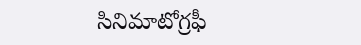సినిమాటోగ్రఫీ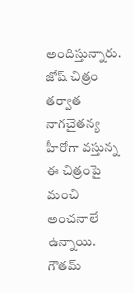అందిస్తున్నారు. జోష్ చిత్రం తర్వాత నాగచైతన్య హీరోగా వస్తున్న ఈ చిత్రంపై మంచి అంచనాలే ఉన్నాయి. గౌతమ్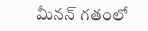మీనన్ గతంలో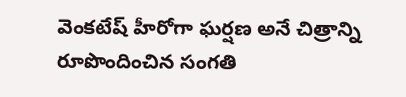వెంకటేష్ హీరోగా ఘర్షణ అనే చిత్రాన్ని రూపొందించిన సంగతి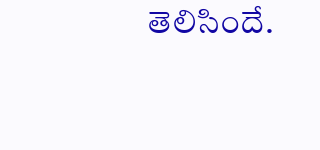తెలిసిందే.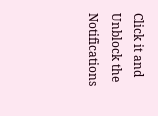Click it and Unblock the Notifications